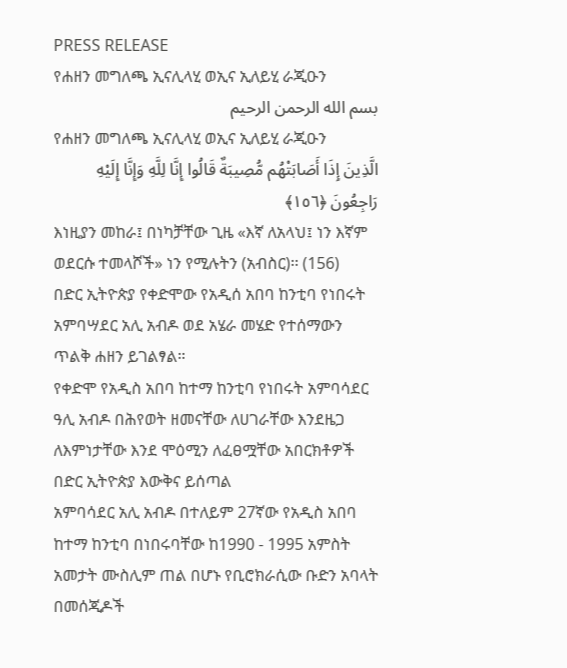PRESS RELEASE
የሐዘን መግለጫ ኢናሊላሂ ወኢና ኢለይሂ ራጂዑን
بسم الله الرحمن الرحيم
የሐዘን መግለጫ ኢናሊላሂ ወኢና ኢለይሂ ራጂዑን
الَّذِينَ إِذَا أَصَابَتْهُم مُّصِيبَةٌ قَالُوا إِنَّا لِلَّهِ وَإِنَّا إِلَيْهِ رَاجِعُونَ ﴿١٥٦﴾
እነዚያን መከራ፤ በነካቻቸው ጊዜ «እኛ ለአላህ፤ ነን እኛም ወደርሱ ተመላሾች» ነን የሚሉትን (አብስር)፡፡ (156)
በድር ኢትዮጵያ የቀድሞው የአዲሰ አበባ ከንቲባ የነበሩት አምባሣደር አሊ አብዶ ወደ አሄራ መሄድ የተሰማውን ጥልቅ ሐዘን ይገልፃል።
የቀድሞ የአዲስ አበባ ከተማ ከንቲባ የነበሩት አምባሳደር ዓሊ አብዶ በሕየወት ዘመናቸው ለሀገራቸው እንደዜጋ ለእምነታቸው እንደ ሞዕሚን ለፈፀሟቸው አበርክቶዎች በድር ኢትዮጵያ እውቅና ይሰጣል
አምባሳደር አሊ አብዶ በተለይም 27ኛው የአዲስ አበባ ከተማ ከንቲባ በነበሩባቸው ከ1990 - 1995 አምስት አመታት ሙስሊም ጠል በሆኑ የቢሮክራሲው ቡድን አባላት በመሰጂዶች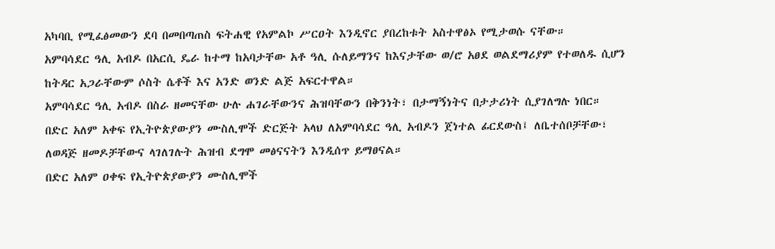አካባቢ የሚፈፅመውን ደባ በመበጣጠስ ፍትሐዊ የአምልኮ ሥርዐት እንዲኖር ያበረከቱት አስተዋፅኦ የሚታወሱ ናቸው።
አምባሳደር ዓሊ አብዶ በአርሲ ዴራ ከተማ ከአባታቸው አቶ ዓሊ ሱለይማንና ከእናታቸው ወ/ሮ አፀደ ወልደማሪያም የተወለዱ ሲሆን ከትዳር አጋራቸውም ሶስት ሴቶች እና አንድ ወንድ ልጅ አፍርተዋል።
አምባሳደር ዓሊ አብዶ በስራ ዘመናቸው ሁሉ ሐገራቸውንና ሕዝባቸውን በቅንነት፣ በታማኝነትና በታታሪነት ሲያገለግሉ ነበር። በድር አለም አቀፍ የኢትዮጵያውያን ሙስሊሞች ድርጅት አላህ ለአምባሳደር ዓሊ አብዶን ጀነተል ፊርደውስ፤ ለቤተሰቦቻቸው፣ ለወዳጅ ዘመዶቻቸውና ላገለገሉት ሕዝብ ደግሞ መፅናናትን እንዲሰጥ ይማፀናል።
በድር አለም ዐቀፍ የኢትዮጵያውያን ሙስሊሞች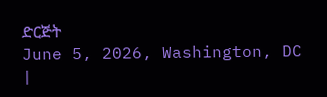ድርጅት
June 5, 2026, Washington, DC
|